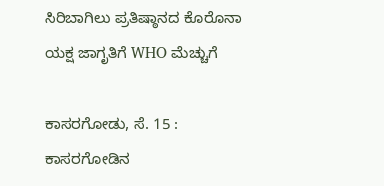ಸಿರಿಬಾಗಿಲು ಪ್ರತಿಷ್ಠಾನದ ಕೊರೊನಾ ಯಕ್ಷ ಜಾಗೃತಿಗೆ WHO ಮೆಚ್ಚುಗೆ

ಕಾಸರಗೋಡು, ಸೆ. 15 : ಕಾಸರಗೋಡಿನ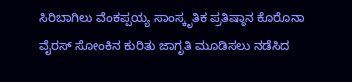ಸಿರಿಬಾಗಿಲು ವೆಂಕಪ್ಪಯ್ಯ ಸಾಂಸ್ಕೃತಿಕ ಪ್ರತಿಷ್ಠಾನ ಕೊರೊನಾ ವೈರಸ್‌ ಸೋಂಕಿನ ಕುರಿತು ಜಾಗೃತಿ ಮೂಡಿಸಲು ನಡೆಸಿದ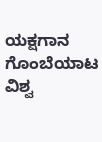ಯಕ್ಷಗಾನ ಗೊಂಬೆಯಾಟ  ವಿಶ್ವ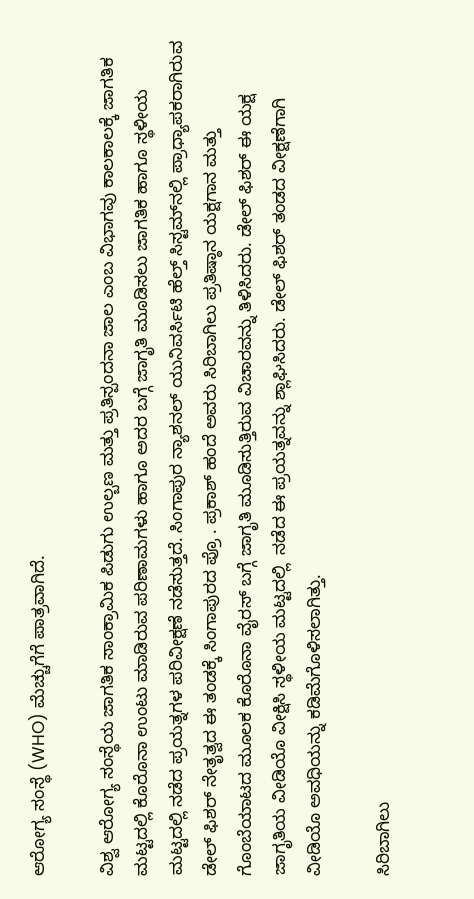ಆರೋಗ್ಯ ಸಂಸ್ಥೆ (WHO) ಮೆಚ್ಚುಗೆಗೆ ಪಾತ್ರವಾಗಿದೆ.

ವಿಶ್ವ ಆರೋಗ್ಯ ಸಂಸ್ಥೆಯ ಜಾಗತಿಕ ಸಾಂಕ್ರಾಮಿಕ ಪಿಡುಗು ಉಲ್ಬಣ ಮತ್ತು ಪ್ರತಿಸ್ಪಂದನಾ ಜಾಲ ಎಂಬ ವಿಭಾಗವು ಕಾಲಕಾಲಕ್ಕೆ ಜಾಗತಿಕ ಮಟ್ಟದಲ್ಲಿ ಕೊರೊನಾ ಉಂಟು ಮಾಡಿರುವ ಪರಿಣಾಮಗಳು ಹಾಗೂ ಅದರ ಬಗ್ಗೆ ಜಾಗೃತಿ ಮೂಡಿಸಲು ಜಾಗತಿಕ ಹಾಗೂ ಸ್ಥಳೀಯ ಮಟ್ಟದಲ್ಲಿ ನಡೆದ ಪ್ರಯತ್ನಗಳ ಪರಿವೀಕ್ಷಣೆ ನಡೆಸುತ್ತದೆ. ಸಿಂಗಾಪುರ ನ್ಯಾಶನಲ್‌ ಯುನಿವರ್ಸಿಟಿ ಹೆಲ್ತ್‌ ಸಿಸ್ಟಮ್‌ನಲ್ಲಿ ಪ್ರಾಧ್ಯಾಪಕರಾಗಿರುವ ಡೇಲ್‌ ಫಿಶರ್‌ ನೇತೃತ್ವದ ಈ ತಂಡಕ್ಕೆ ಸಿಂಗಾಪುರದ ಪ್ರೊ . ಪ್ರಕಾಶ್‌ ಹಂದೆ ಅವರು ಸಿರಿಬಾಗಿಲು ಪ್ರತಿಷ್ಠಾನ ಯಕ್ಷಗಾನ ಮತ್ತು ಗೊಂಬೆಯಾಟದ ಮೂಲಕ ಕೊರೊನಾ ವೈರಸ್‌ ಬಗ್ಗೆ ಜಾಗೃತಿ ಮೂಡಿಸುತ್ತಿರುವ ವಿಚಾರವನ್ನು ತಿಳಿಸಿದರು. ಡೇಲ್‌ ಫಿಶರ್‌ ಈ ಯಕ್ಷ ಜಾಗೃತಿಯ ವೀಡಿಯೊ ವೀಕ್ಷಿಸಿ ಸ್ಥಳೀಯ ಮಟ್ಟದಲ್ಲಿ  ನಡೆದ ಈ ಪ್ರಯತ್ನವನ್ನು ಶ್ಲಾಘಿಸಿದರು. ಡೇಲ್‌ ಫಿಶರ್‌ ತಂಡದ ವೀಕ್ಷಣೆಗಾಗಿ ವೀಡಿಯೊ ಅವಧಿಯನ್ನು ಕಡಿಮೆಗೊಳಿಸಲಾಗಿತ್ತು.

ಸಿರಿಬಾಗಿಲು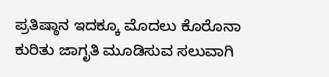ಪ್ರತಿಷ್ಠಾನ ಇದಕ್ಕೂ ಮೊದಲು ಕೊರೊನಾ ಕುರಿತು ಜಾಗೃತಿ ಮೂಡಿಸುವ ಸಲುವಾಗಿ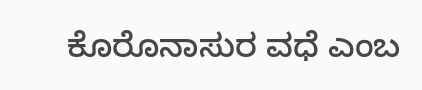ಕೊರೊನಾಸುರ ವಧೆ ಎಂಬ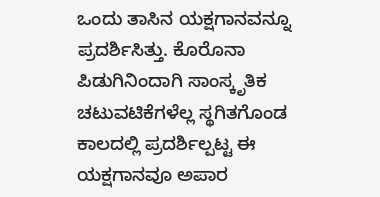ಒಂದು ತಾಸಿನ ಯಕ್ಷಗಾನವನ್ನೂ ಪ್ರದರ್ಶಿಸಿತ್ತು. ಕೊರೊನಾ ಪಿಡುಗಿನಿಂದಾಗಿ ಸಾಂಸ್ಕೃತಿಕ ಚಟುವಟಿಕೆಗಳೆಲ್ಲ ಸ್ಥಗಿತಗೊಂಡ ಕಾಲದಲ್ಲಿ ಪ್ರದರ್ಶಿಲ್ಪಟ್ಟ ಈ ಯಕ್ಷಗಾನವೂ ಅಪಾರ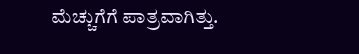ಮೆಚ್ಚುಗೆಗೆ ಪಾತ್ರವಾಗಿತ್ತು.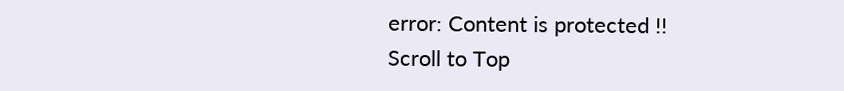error: Content is protected !!
Scroll to Top